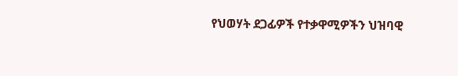የህወሃት ደጋፊዎች የተቃዋሚዎችን ህዝባዊ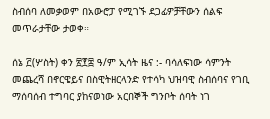ስብሰባ ለመቃወም በአውሮፓ የሚገኙ ደጋፊዎቻቸውን ሰልፍ መጥራታቸው ታወቀ።

ሰኔ ፫(ሦስት) ቀን ፳፻፰ ዓ/ም ኢሳት ዜና :- ባሳለፍነው ሳምንት መጨረሻ በኖርዌይና በስዊትዘርላንድ የተሳካ ህዝባዊ ስብሰባና የገቢ ማሰባሰብ ተግባር ያከናወነው አርበኞች ግንቦት ሰባት ነገ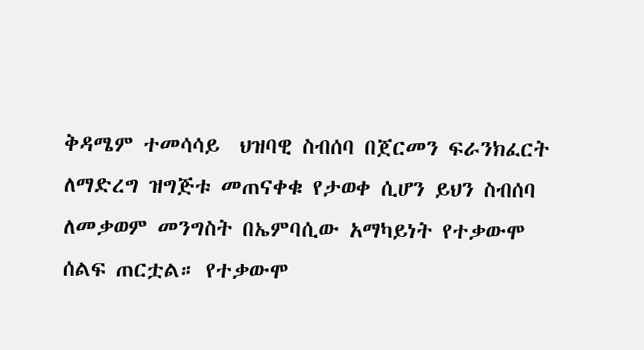ቅዳሜም ተመሳሳይ  ህዝባዊ ስብሰባ በጀርመን ፍራንክፈርት ለማድረግ ዝግጅቱ መጠናቀቁ የታወቀ ሲሆን ይህን ስብሰባ ለመቃወም መንግስት በኤምባሲው አማካይነት የተቃውሞ ሰልፍ ጠርቷል። የተቃውሞ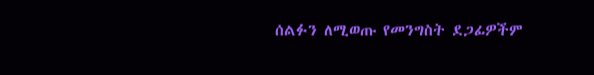ሰልፉን ለሚወጡ የመንግስት ደጋፊዎችም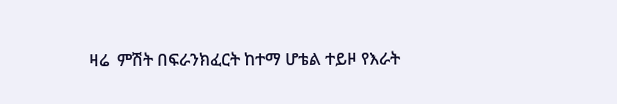ዛሬ  ምሽት በፍራንክፈርት ከተማ ሆቴል ተይዞ የእራት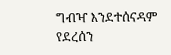ግብዣ እንደተሰናዳም የደረሰን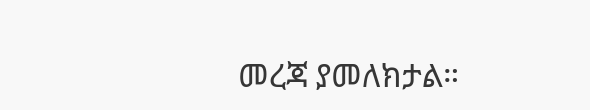መረጃ ያመለክታል።